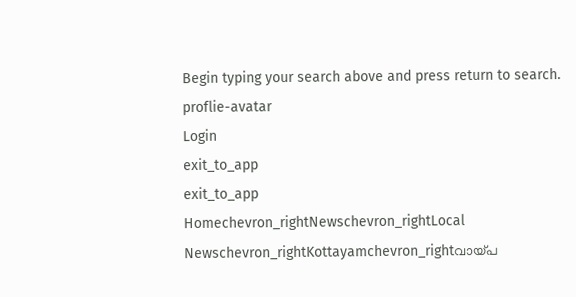Begin typing your search above and press return to search.
proflie-avatar
Login
exit_to_app
exit_to_app
Homechevron_rightNewschevron_rightLocal Newschevron_rightKottayamchevron_rightവായ്പ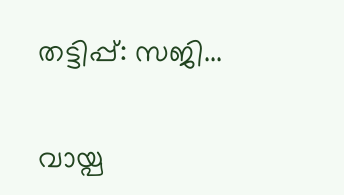തട്ടിപ്പ്: സജി...

വായ്പ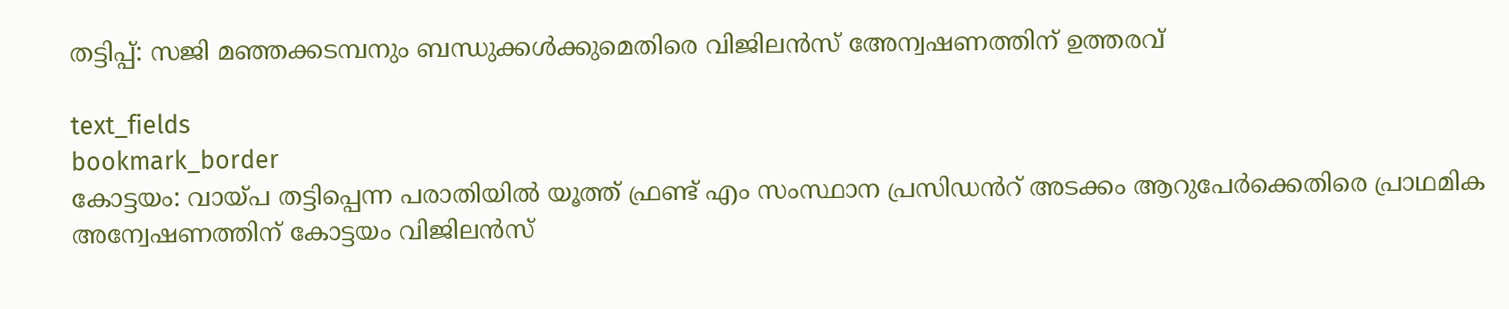തട്ടിപ്പ്: സജി മഞ്ഞക്കടമ്പനും ബന്ധുക്കൾക്കുമെതിരെ വിജിലന്‍സ് അേന്വഷണത്തിന് ഉത്തരവ്

text_fields
bookmark_border
കോട്ടയം: വായ്പ തട്ടിപ്പെന്ന പരാതിയില്‍ യൂത്ത് ഫ്രണ്ട് എം സംസ്ഥാന പ്രസിഡൻറ് അടക്കം ആറുപേര്‍ക്കെതിരെ പ്രാഥമിക അന്വേഷണത്തിന് കോട്ടയം വിജിലന്‍സ്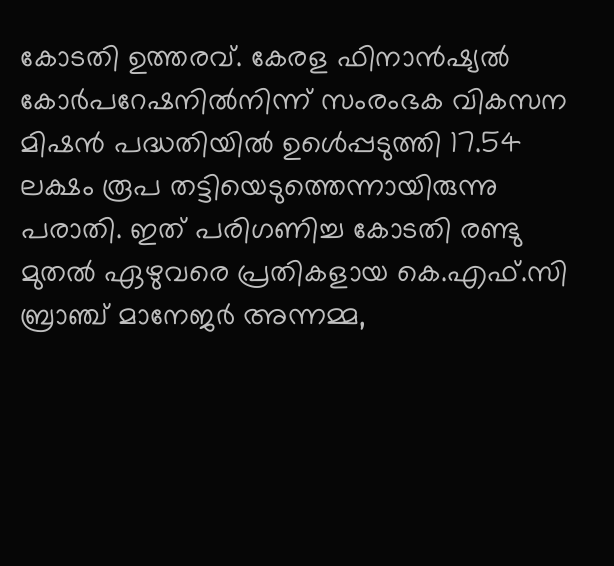കോടതി ഉത്തരവ്. കേരള ഫിനാന്‍ഷ്യല്‍ കോര്‍പറേഷനില്‍നിന്ന് സംരംഭക വികസന മിഷന്‍ പദ്ധതിയിൽ ഉൾെപ്പടുത്തി 17.54 ലക്ഷം രൂപ തട്ടിയെടുത്തെന്നായിരുന്നു പരാതി. ഇത് പരിഗണിച്ച കോടതി രണ്ടു മുതൽ ഏഴുവരെ പ്രതികളായ കെ.എഫ്.സി ബ്രാഞ്ച് മാനേജര്‍ അന്നമ്മ,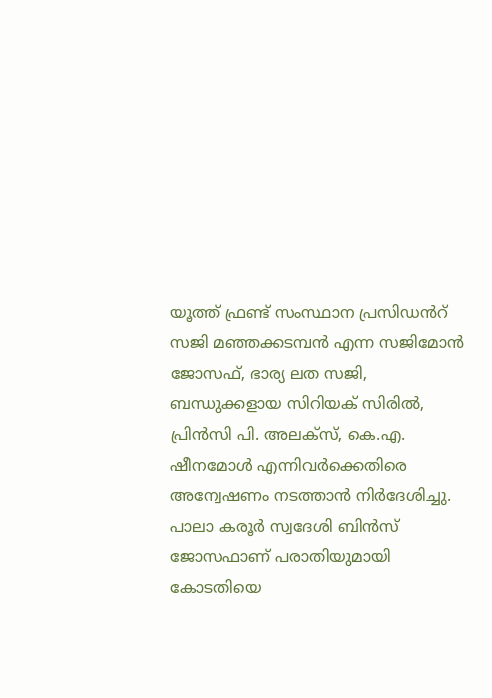യൂത്ത് ഫ്രണ്ട് സംസ്ഥാന പ്രസിഡൻറ് സജി മഞ്ഞക്കടമ്പന്‍ എന്ന സജിമോന്‍ ജോസഫ്, ഭാര്യ ലത സജി, ബന്ധുക്കളായ സിറിയക് സിരില്‍, പ്രിന്‍സി പി. അലക്‌സ്, കെ.എ. ഷീനമോള്‍ എന്നിവർക്കെതിരെ അന്വേഷണം നടത്താൻ നിർദേശിച്ചു. പാലാ കരൂര്‍ സ്വദേശി ബിന്‍സ് ജോസഫാണ് പരാതിയുമായി കോടതിയെ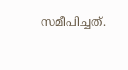സമീപിച്ചത്.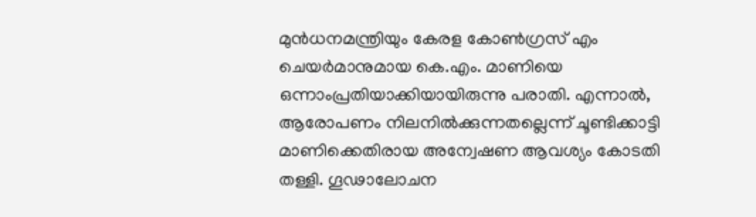മുന്‍ധനമന്ത്രിയും കേരള കോണ്‍ഗ്രസ് എം ചെയര്‍മാനുമായ കെ.എം. മാണിയെ ഒന്നാംപ്രതിയാക്കിയായിരുന്നു പരാതി. എന്നാൽ, ആരോപണം നിലനില്‍ക്കുന്നതല്ലെന്ന് ചൂണ്ടിക്കാട്ടി മാണിക്കെതിരായ അന്വേഷണ ആവശ്യം കോടതി തള്ളി. ഗൂഢാലോചന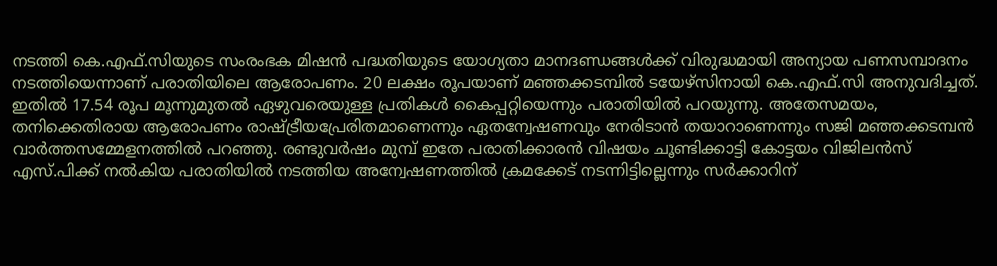നടത്തി കെ.എഫ്‌.സിയുടെ സംരംഭക മിഷന്‍ പദ്ധതിയുടെ യോഗ്യതാ മാനദണ്ഡങ്ങള്‍ക്ക് വിരുദ്ധമായി അന്യായ പണസമ്പാദനം നടത്തിയെന്നാണ് പരാതിയിലെ ആരോപണം. 20 ലക്ഷം രൂപയാണ് മഞ്ഞക്കടമ്പിൽ ടയേഴ്സിനായി കെ.എഫ്.സി അനുവദിച്ചത്. ഇതിൽ 17.54 രൂപ മൂന്നുമുതൽ ഏഴുവരെയുള്ള പ്രതികൾ കൈപ്പറ്റിയെന്നും പരാതിയിൽ പറയുന്നു. അതേസമയം, തനിക്കെതിരായ ആരോപണം രാഷ്ട്രീയപ്രേരിതമാണെന്നും ഏതന്വേഷണവും നേരിടാന്‍ തയാറാണെന്നും സജി മഞ്ഞക്കടമ്പന്‍ വാർത്തസമ്മേളനത്തിൽ പറഞ്ഞു. രണ്ടുവര്‍ഷം മുമ്പ് ഇതേ പരാതിക്കാരന്‍ വിഷയം ചൂണ്ടിക്കാട്ടി കോട്ടയം വിജിലന്‍സ് എസ്.പിക്ക് നല്‍കിയ പരാതിയിൽ നടത്തിയ അന്വേഷണത്തില്‍ ക്രമക്കേട് നടന്നിട്ടില്ലെന്നും സര്‍ക്കാറിന്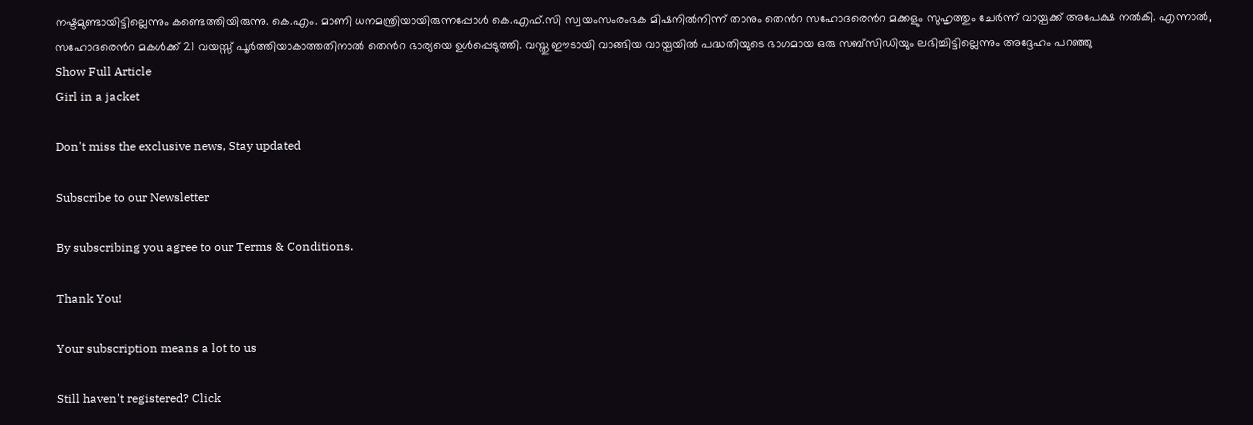നഷ്ടമുണ്ടായിട്ടില്ലെന്നും കണ്ടെത്തിയിരുന്നു. കെ.എം. മാണി ധനമന്ത്രിയായിരുന്നപ്പോള്‍ കെ.എഫ്‌.സി സ്വയംസംരംഭക മിഷനില്‍നിന്ന് താനും തെൻറ സഹോദരെൻറ മക്കളും സുഹൃത്തും ചേര്‍ന്ന് വായ്പക്ക് അപേക്ഷ നല്‍കി. എന്നാല്‍, സഹോദരെൻറ മകള്‍ക്ക് 21 വയസ്സ് പൂര്‍ത്തിയാകാത്തതിനാൽ തെൻറ ഭാര്യയെ ഉള്‍പ്പെടുത്തി. വസ്തു ഈടായി വാങ്ങിയ വായ്പയില്‍ പദ്ധതിയുടെ ഭാഗമായ ഒരു സബ്‌സിഡിയും ലഭിച്ചിട്ടില്ലെന്നും അദ്ദേഹം പറഞ്ഞു
Show Full Article
Girl in a jacket

Don't miss the exclusive news, Stay updated

Subscribe to our Newsletter

By subscribing you agree to our Terms & Conditions.

Thank You!

Your subscription means a lot to us

Still haven't registered? Click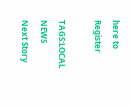here to Register

TAGS:LOCAL NEWS
Next Story